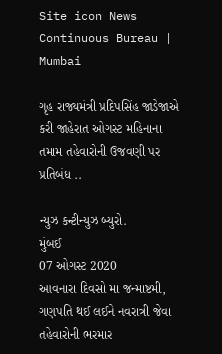Site icon News Continuous Bureau | Mumbai

ગૃહ રાજ્યમંત્રી પ્રદિપસિંહ જાડેજાએ કરી જાહેરાત ઓગસ્ટ મહિનાના તમામ તહેવારોની ઉજવણી પર પ્રતિબંધ ..

ન્યુઝ કન્ટીન્યુઝ બ્યુરો.
મુંબઈ
07 ઓગસ્ટ 2020
આવનારા દિવસો મા જન્માષ્ટમી, ગણપતિ થઈ લઈને નવરાત્રી જેવા તહેવારોની ભરમાર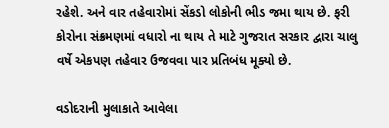રહેશે. અને વાર તહેવારોમાં સેંકડો લોકોની ભીડ જમા થાય છે. ફરી કોરોના સંક્રમણમાં વધારો ના થાય તે માટે ગુજરાત સરકાર દ્વારા ચાલુ વર્ષે એકપણ તહેવાર ઉજવવા પાર પ્રતિબંધ મૂક્યો છે.

વડોદરાની મુલાકાતે આવેલા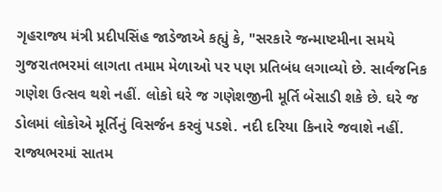ગૃહરાજ્ય મંત્રી પ્રદીપસિંહ જાડેજાએ કહ્યું કે, "સરકારે જન્માષ્ટમીના સમયે ગુજરાતભરમાં લાગતા તમામ મેળાઓ પર પણ પ્રતિબંધ લગાવ્યો છે. સાર્વજનિક ગણેશ ઉત્સવ થશે નહીં. લોકો ઘરે જ ગણેશજીની મૂર્તિ બેસાડી શકે છે. ઘરે જ ડોલમાં લોકોએ મૂર્તિનું વિસર્જન કરવું પડશે. નદી દરિયા કિનારે જવાશે નહીં. રાજ્યભરમાં સાતમ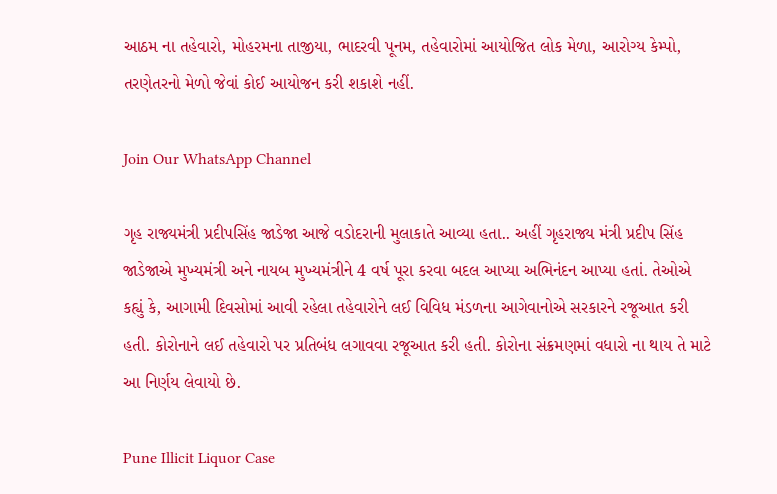આઠમ ના તહેવારો, મોહરમના તાજીયા, ભાદરવી પૂનમ, તહેવારોમાં આયોજિત લોક મેળા, આરોગ્ય કેમ્પો, તરણેતરનો મેળો જેવાં કોઈ આયોજન કરી શકાશે નહીં.

Join Our WhatsApp Channel

ગૃહ રાજ્યમંત્રી પ્રદીપસિંહ જાડેજા આજે વડોદરાની મુલાકાતે આવ્યા હતા.. અહીં ગૃહરાજ્ય મંત્રી પ્રદીપ સિંહ જાડેજાએ મુખ્યમંત્રી અને નાયબ મુખ્યમંત્રીને 4 વર્ષ પૂરા કરવા બદલ આપ્યા અભિનંદન આપ્યા હતાં. તેઓએ કહ્યું કે, આગામી દિવસોમાં આવી રહેલા તહેવારોને લઈ વિવિધ મંડળના આગેવાનોએ સરકારને રજૂઆત કરી હતી. કોરોનાને લઈ તહેવારો પર પ્રતિબંધ લગાવવા રજૂઆત કરી હતી. કોરોના સંક્રમણમાં વધારો ના થાય તે માટે આ નિર્ણય લેવાયો છે.

Pune Illicit Liquor Case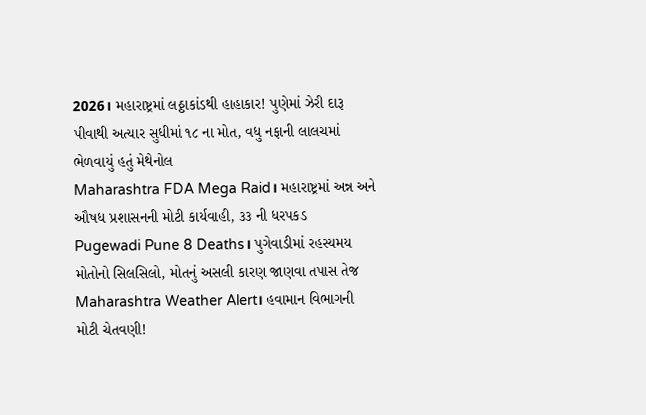2026। મહારાષ્ટ્રમાં લઠ્ઠાકાંડથી હાહાકાર! પુણેમાં ઝેરી દારૂ પીવાથી અત્યાર સુધીમાં ૧૮ ના મોત, વધુ નફાની લાલચમાં ભેળવાયું હતું મેથેનોલ
Maharashtra FDA Mega Raid। મહારાષ્ટ્રમાં અન્ન અને ઔષધ પ્રશાસનની મોટી કાર્યવાહી, ૩૩ ની ધરપકડ
Pugewadi Pune 8 Deaths। પુગેવાડીમાં રહસ્યમય મોતોનો સિલસિલો, મોતનું અસલી કારણ જાણવા તપાસ તેજ
Maharashtra Weather Alert। હવામાન વિભાગની મોટી ચેતવણી!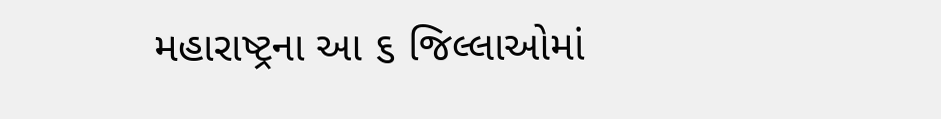મહારાષ્ટ્રના આ ૬ જિલ્લાઓમાં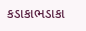કડાકાભડાકા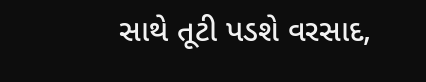સાથે તૂટી પડશે વરસાદ,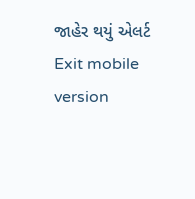જાહેર થયું એલર્ટ
Exit mobile version